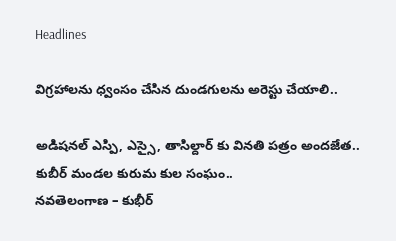Headlines

విగ్రహాలను ధ్వంసం చేసిన దుండగులను అరెస్టు చేయాలి..

అడిషనల్ ఎస్పి, ఎస్సై, తాసిల్దార్ కు వినతి పత్రం అందజేత..
కుబీర్ మండల కురుమ కుల సంఘం..
నవతెలంగాణ – కుభీర్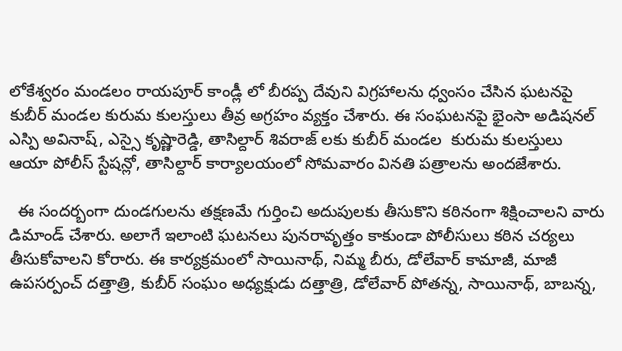లోకేశ్వరం మండలం రాయపూర్ కాండ్లీ లో బీరప్ప దేవుని విగ్రహాలను ధ్వంసం చేసిన ఘటనపై కుబీర్ మండల కురుమ కులస్తులు తీవ్ర అగ్రహం వ్యక్తం చేశారు. ఈ సంఘటనపై భైంసా అడిషనల్ ఎస్పి అవినాష్, ఎస్సై కృష్ణారెడ్డి, తాసిల్దార్ శివరాజ్ లకు కుబీర్ మండల  కురుమ కులస్తులు ఆయా పోలీస్ స్టేషన్లో, తాసిల్దార్ కార్యాలయంలో సోమవారం వినతి పత్రాలను అందజేశారు.

  ఈ సందర్బంగా దుండగులను తక్షణమే గుర్తించి అదుపులకు తీసుకొని కఠినంగా శిక్షించాలని వారు డిమాండ్ చేశారు. అలాగే ఇలాంటి ఘటనలు పునరావృత్తం కాకుండా పోలీసులు కఠిన చర్యలు తీసుకోవాలని కోరారు. ఈ కార్యక్రమంలో సాయినాథ్, నిమ్మ బీరు, డోలేవార్ కామాజీ, మాజీ ఉపసర్పంచ్ దత్తాత్రి, కుబీర్ సంఘం అధ్యక్షుడు దత్తాత్రి, డోలేవార్ పోతన్న, సాయినాథ్, బాబన్న,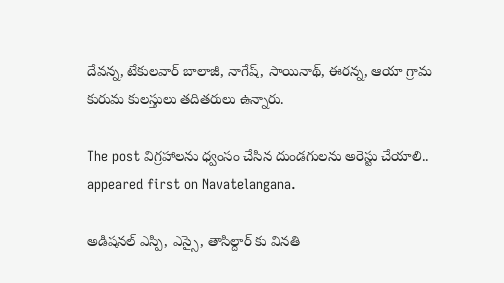దేవన్న, టేకులవార్ బాలాజీ, నాగేష్, సాయినాథ్, ఈరన్న, ఆయా గ్రామ కురుమ కులస్తులు తదితరులు ఉన్నారు.

The post విగ్రహాలను ధ్వంసం చేసిన దుండగులను అరెస్టు చేయాలి.. appeared first on Navatelangana.

అడిషనల్ ఎస్పి, ఎస్సై, తాసిల్దార్ కు వినతి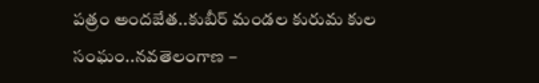పత్రం అందజేత..కుబీర్ మండల కురుమ కుల సంఘం..నవతెలంగాణ –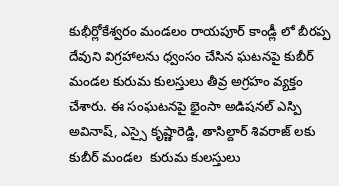కుభీర్లోకేశ్వరం మండలం రాయపూర్ కాండ్లీ లో బీరప్ప దేవుని విగ్రహాలను ధ్వంసం చేసిన ఘటనపై కుబీర్ మండల కురుమ కులస్తులు తీవ్ర అగ్రహం వ్యక్తం చేశారు. ఈ సంఘటనపై భైంసా అడిషనల్ ఎస్పి అవినాష్, ఎస్సై కృష్ణారెడ్డి, తాసిల్దార్ శివరాజ్ లకు కుబీర్ మండల  కురుమ కులస్తులు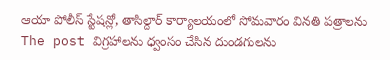ఆయా పోలీస్ స్టేషన్లో, తాసిల్దార్ కార్యాలయంలో సోమవారం వినతి పత్రాలను
The post విగ్రహాలను ధ్వంసం చేసిన దుండగులను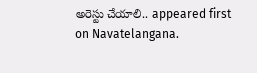అరెస్టు చేయాలి.. appeared first on Navatelangana.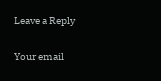Leave a Reply

Your email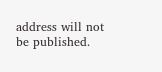address will not be published.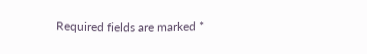Required fields are marked *